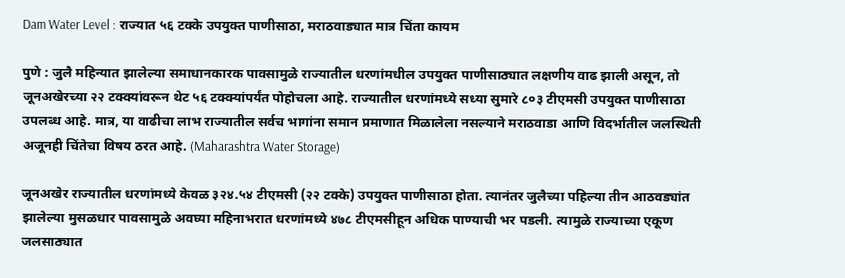Dam Water Level : राज्यात ५६ टक्के उपयुक्त पाणीसाठा, मराठवाड्यात मात्र चिंता कायम

पुणे : जुलै महिन्यात झालेल्या समाधानकारक पावसामुळे राज्यातील धरणांमधील उपयुक्त पाणीसाठ्यात लक्षणीय वाढ झाली असून, तो जूनअखेरच्या २२ टक्क्यांवरून थेट ५६ टक्क्यांपर्यंत पोहोचला आहे. राज्यातील धरणांमध्ये सध्या सुमारे ८०३ टीएमसी उपयुक्त पाणीसाठा उपलब्ध आहे. मात्र, या वाढीचा लाभ राज्यातील सर्वच भागांना समान प्रमाणात मिळालेला नसल्याने मराठवाडा आणि विदर्भातील जलस्थिती अजूनही चिंतेचा विषय ठरत आहे. (Maharashtra Water Storage)

जूनअखेर राज्यातील धरणांमध्ये केवळ ३२४.५४ टीएमसी (२२ टक्के) उपयुक्त पाणीसाठा होता. त्यानंतर जुलैच्या पहिल्या तीन आठवड्यांत झालेल्या मुसळधार पावसामुळे अवघ्या महिनाभरात धरणांमध्ये ४७८ टीएमसीहून अधिक पाण्याची भर पडली. त्यामुळे राज्याच्या एकूण जलसाठ्यात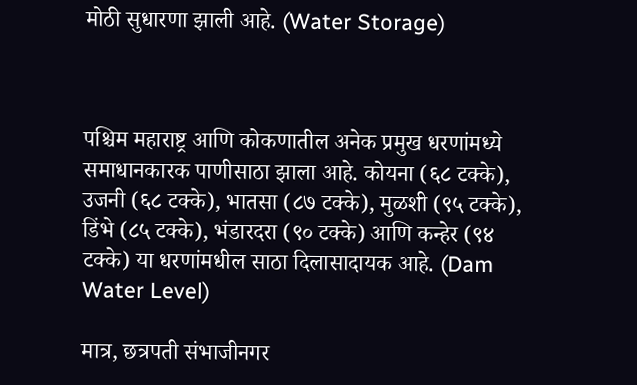मोठी सुधारणा झाली आहे. (Water Storage)



पश्चिम महाराष्ट्र आणि कोकणातील अनेक प्रमुख धरणांमध्ये समाधानकारक पाणीसाठा झाला आहे. कोयना (६८ टक्के), उजनी (६८ टक्के), भातसा (८७ टक्के), मुळशी (९५ टक्के), डिंभे (८५ टक्के), भंडारदरा (९० टक्के) आणि कन्हेर (९४ टक्के) या धरणांमधील साठा दिलासादायक आहे. (Dam Water Level)

मात्र, छत्रपती संभाजीनगर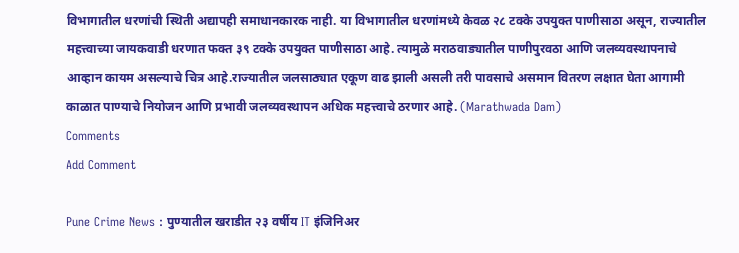विभागातील धरणांची स्थिती अद्यापही समाधानकारक नाही. या विभागातील धरणांमध्ये केवळ २८ टक्के उपयुक्त पाणीसाठा असून, राज्यातील महत्त्वाच्या जायकवाडी धरणात फक्त ३९ टक्के उपयुक्त पाणीसाठा आहे. त्यामुळे मराठवाड्यातील पाणीपुरवठा आणि जलव्यवस्थापनाचे आव्हान कायम असल्याचे चित्र आहे.राज्यातील जलसाठ्यात एकूण वाढ झाली असली तरी पावसाचे असमान वितरण लक्षात घेता आगामी काळात पाण्याचे नियोजन आणि प्रभावी जलव्यवस्थापन अधिक महत्त्वाचे ठरणार आहे. (Marathwada Dam)
Comments
Add Comment

Pune Crime News : पुण्यातील खराडीत २३ वर्षीय IT इंजिनिअर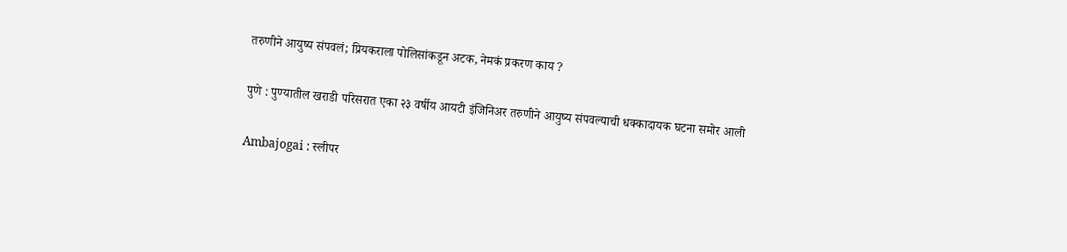तरुणीने आयुष्य संपवलं; प्रियकराला पोलिसांकडून अटक, नेमकं प्रकरण काय ?

पुणे : पुण्यातील खराडी परिसरात एका २३ वर्षीय आयटी इंजिनिअर तरुणीने आयुष्य संपवल्याची धक्कादायक घटना समोर आली

Ambajogai : स्लीपर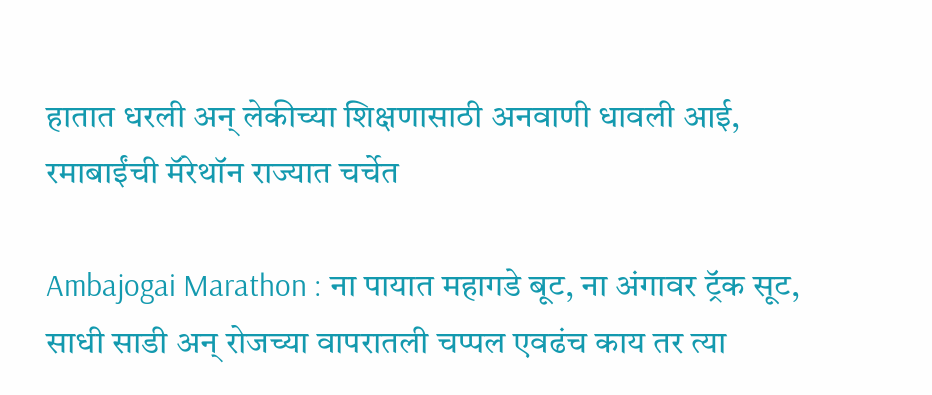हातात धरली अन् लेकीच्या शिक्षणासाठी अनवाणी धावली आई, रमाबाईंची मॅरेथॉन राज्यात चर्चेत

Ambajogai Marathon : ना पायात महागडे बूट, ना अंगावर ट्रॅक सूट, साधी साडी अन् रोजच्या वापरातली चप्पल एवढंच काय तर त्या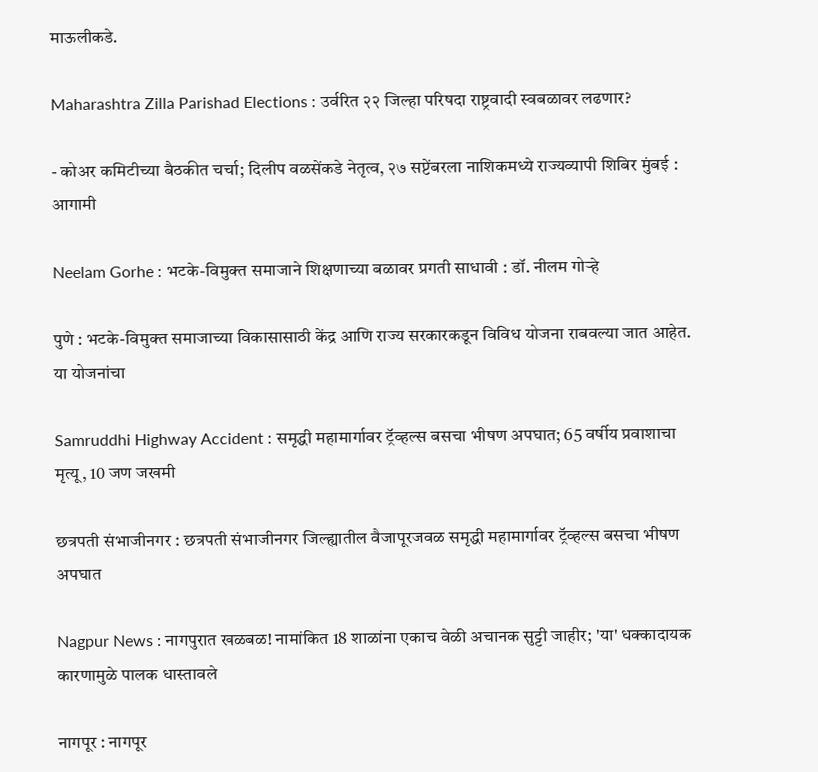माऊलीकडे.

Maharashtra Zilla Parishad Elections : उर्वरित २२ जिल्हा परिषदा राष्ट्रवादी स्वबळावर लढणार?

- कोअर कमिटीच्या बैठकीत चर्चा; दिलीप वळसेंकडे नेतृत्व, २७ सप्टेंबरला नाशिकमध्ये राज्यव्यापी शिबिर मुंबई : आगामी

Neelam Gorhe : भटके-विमुक्त समाजाने शिक्षणाच्या बळावर प्रगती साधावी : डॉ. नीलम गोऱ्हे

पुणे : भटके-विमुक्त समाजाच्या विकासासाठी केंद्र आणि राज्य सरकारकडून विविध योजना राबवल्या जात आहेत. या योजनांचा

Samruddhi Highway Accident : समृद्धी महामार्गावर ट्रॅव्हल्स बसचा भीषण अपघात; 65 वर्षीय प्रवाशाचा मृत्यू, 10 जण जखमी

छत्रपती संभाजीनगर : छत्रपती संभाजीनगर जिल्ह्यातील वैजापूरजवळ समृद्धी महामार्गावर ट्रॅव्हल्स बसचा भीषण अपघात

Nagpur News : नागपुरात खळबळ! नामांकित 18 शाळांना एकाच वेळी अचानक सुट्टी जाहीर; 'या' धक्कादायक कारणामुळे पालक धास्तावले

नागपूर : नागपूर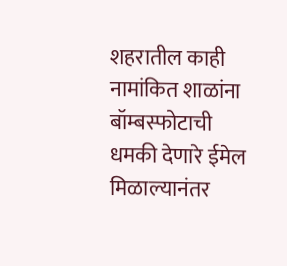शहरातील काही नामांकित शाळांना बॉम्बस्फोटाची धमकी देणारे ईमेल मिळाल्यानंतर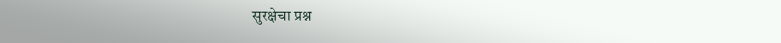सुरक्षेचा प्रश्न